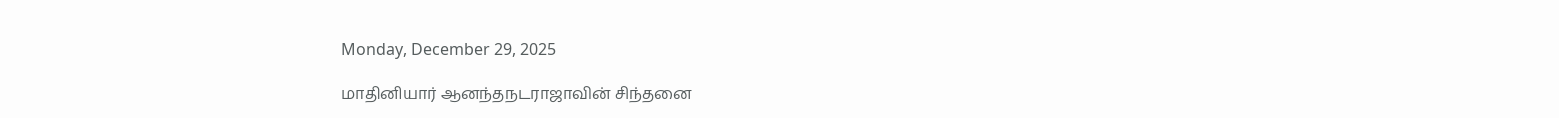Monday, December 29, 2025

மாதினியார் ஆனந்தநடராஜாவின் சிந்தனை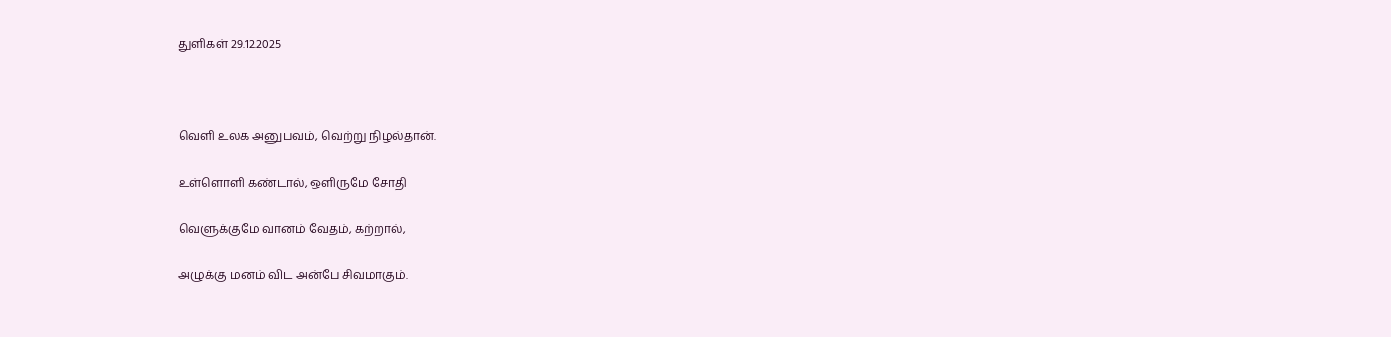துளிகள் 29.12.2025



வெளி உலக அனுபவம், வெற்று நிழல்தான்.

உள்ளொளி கண்டால், ஒளிருமே சோதி

வெளுக்குமே வானம் வேதம், கற்றால்,

அழுக்கு மனம் விட அன்பே சிவமாகும்.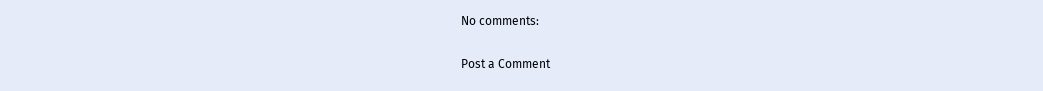No comments:

Post a Comment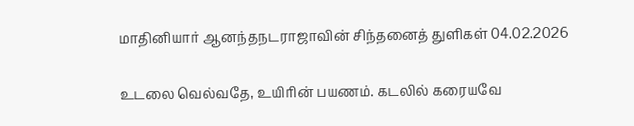மாதினியார் ஆனந்தநடராஜாவின் சிந்தனைத் துளிகள் 04.02.2026

உடலை வெல்வதே, உயிரின் பயணம். கடலில் கரையவே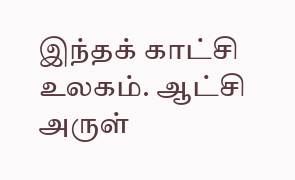இந்தக் காட்சி உலகம். ஆட்சி அருள்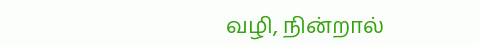வழி, நின்றால்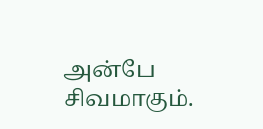அன்பே சிவமாகும்.